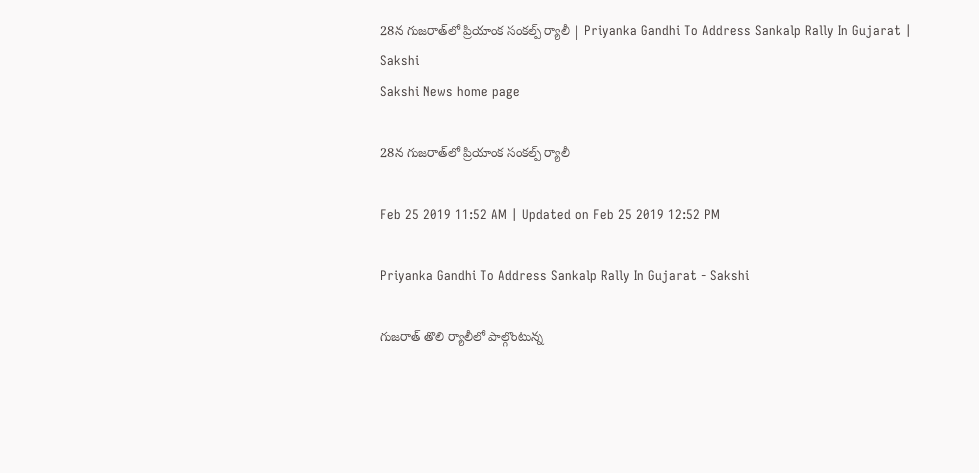28న గుజరాత్‌లో ప్రియాంక సంకల్ప్‌ ర్యాలీ | Priyanka Gandhi To Address Sankalp Rally In Gujarat | Sakshi
Sakshi News home page

28న గుజరాత్‌లో ప్రియాంక సంకల్ప్‌ ర్యాలీ

Feb 25 2019 11:52 AM | Updated on Feb 25 2019 12:52 PM

Priyanka Gandhi To Address Sankalp Rally In Gujarat - Sakshi

గుజరాత్‌ తొలి ర్యాలీలో పాల్గొంటున్న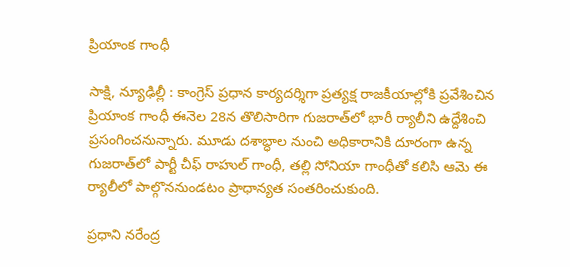ప్రియాంక గాంధీ

సాక్షి, న్యూఢిల్లీ : కాంగ్రెస్‌ ప్రధాన కార్యదర్శిగా ప్రత్యక్ష రాజకీయాల్లోకి ప్రవేశించిన ప్రియాంక గాంధీ ఈనెల 28న తొలిసారిగా గుజరాత్‌లో భారీ ర్యాలీని ఉద్దేశించి ప్రసంగించనున్నారు. మూడు దశాబ్ధాల నుంచి అధికారానికి దూరంగా ఉన్న గుజరాత్‌లో పార్టీ చీఫ్‌ రాహుల్‌ గాంధీ, తల్లి సోనియా గాంధీతో కలిసి ఆమె ఈ ర్యాలీలో పాల్గొననుండటం ప్రాధాన్యత సంతరించుకుంది.

ప్రధాని నరేంద్ర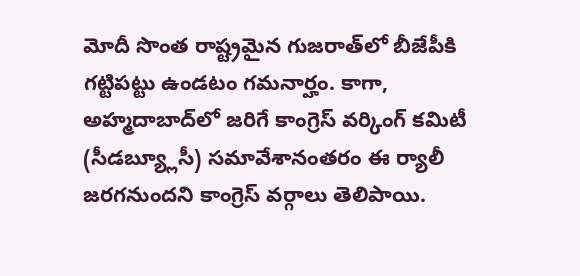మోదీ సొంత రాష్ట్రమైన గుజరాత్‌లో బీజేపీకి గట్టిపట్టు ఉండటం గమనార్హం. కాగా, అహ్మదాబాద్‌లో జరిగే కాంగ్రెస్‌ వర్కింగ్‌ కమిటీ (సీడబ్య్లూసీ) సమావేశానంతరం ఈ ర్యాలీ జరగనుందని కాంగ్రెస్‌ వర్గాలు తెలిపాయి.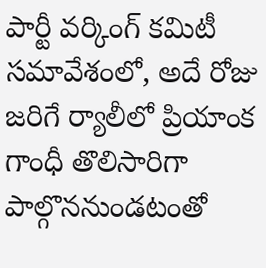పార్టీ వర్కింగ్‌ కమిటీ సమావేశంలో, అదే రోజు జరిగే ర్యాలీలో ప్రియాంక గాంధీ తొలిసారిగా పాల్గొననుండటంతో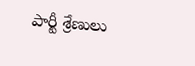పార్టీ శ్రేణులు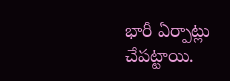భారీ ఏర్పాట్లు చేపట్టాయి.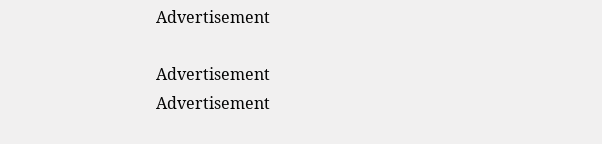Advertisement

Advertisement
Advertisement